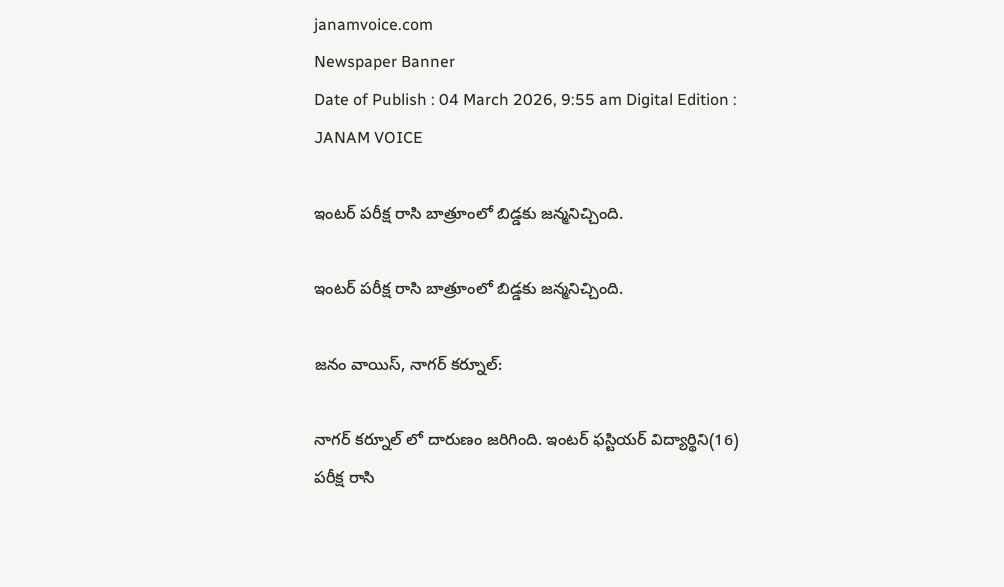janamvoice.com
Newspaper Banner
Date of Publish : 04 March 2026, 9:55 am Digital Edition : JANAM VOICE

ఇంటర్ పరీక్ష రాసి బాత్రూంలో బిడ్డకు జన్మనిచ్చింది.

ఇంటర్ పరీక్ష రాసి బాత్రూంలో బిడ్డకు జన్మనిచ్చింది.

జనం వాయిస్, నాగర్ కర్నూల్:

నాగర్ కర్నూల్ లో దారుణం జరిగింది. ఇంటర్ ఫస్టియర్ విద్యార్థిని(16) పరీక్ష రాసి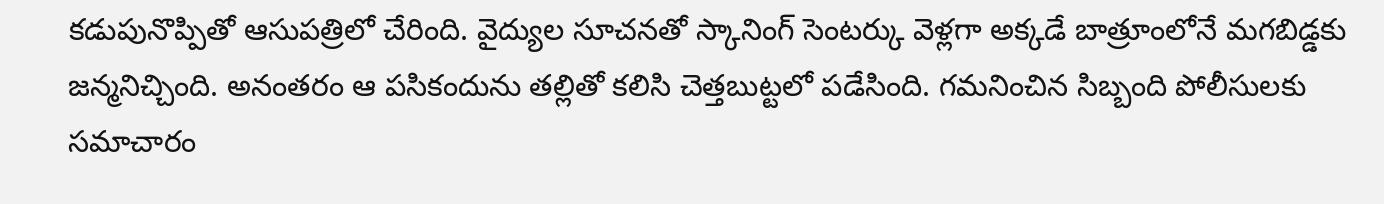కడుపునొప్పితో ఆసుపత్రిలో చేరింది. వైద్యుల సూచనతో స్కానింగ్ సెంటర్కు వెళ్లగా అక్కడే బాత్రూంలోనే మగబిడ్డకు జన్మనిచ్చింది. అనంతరం ఆ పసికందును తల్లితో కలిసి చెత్తబుట్టలో పడేసింది. గమనించిన సిబ్బంది పోలీసులకు సమాచారం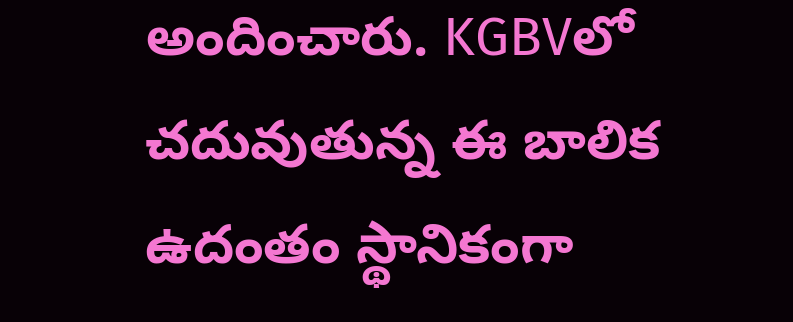అందించారు. KGBVలో చదువుతున్న ఈ బాలిక ఉదంతం స్థానికంగా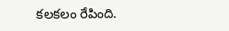కలకలం రేపింది.